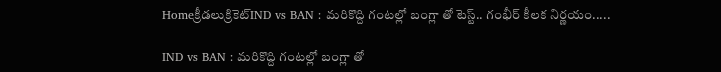Homeక్రీడలుక్రికెట్‌IND vs BAN : మరికొద్ది గంటల్లో బంగ్లా తో టెస్ట్.. గంభీర్ కీలక నిర్ణయం.....

IND vs BAN : మరికొద్ది గంటల్లో బంగ్లా తో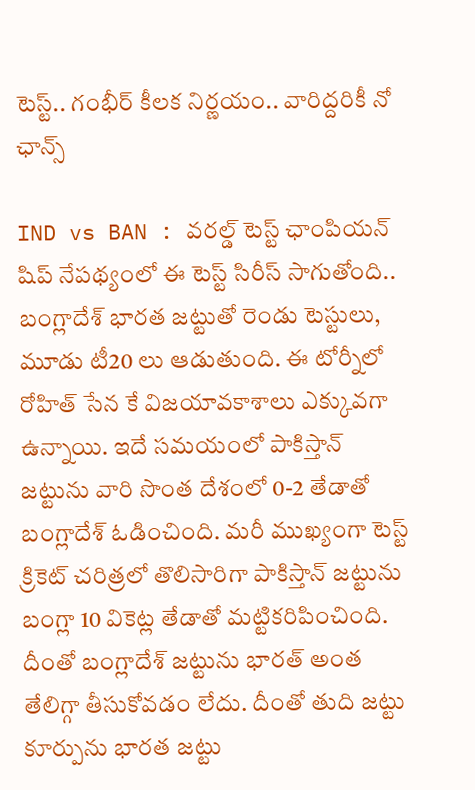టెస్ట్.. గంభీర్ కీలక నిర్ణయం.. వారిద్దరికీ నో ఛాన్స్

IND vs BAN : వరల్డ్ టెస్ట్ ఛాంపియన్ షిప్ నేపథ్యంలో ఈ టెస్ట్ సిరీస్ సాగుతోంది.. బంగ్లాదేశ్ భారత జట్టుతో రెండు టెస్టులు, మూడు టీ20 లు ఆడుతుంది. ఈ టోర్నీలో రోహిత్ సేన కే విజయావకాశాలు ఎక్కువగా ఉన్నాయి. ఇదే సమయంలో పాకిస్తాన్ జట్టును వారి సొంత దేశంలో 0-2 తేడాతో బంగ్లాదేశ్ ఓడించింది. మరీ ముఖ్యంగా టెస్ట్ క్రికెట్ చరిత్రలో తొలిసారిగా పాకిస్తాన్ జట్టును బంగ్లా 10 వికెట్ల తేడాతో మట్టికరిపించింది. దీంతో బంగ్లాదేశ్ జట్టును భారత్ అంత తేలిగ్గా తీసుకోవడం లేదు. దీంతో తుది జట్టు కూర్పును భారత జట్టు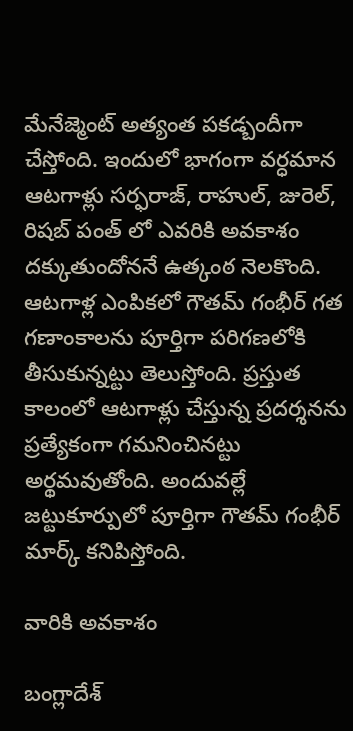మేనేజ్మెంట్ అత్యంత పకడ్బందీగా చేస్తోంది. ఇందులో భాగంగా వర్ధమాన ఆటగాళ్లు సర్ఫరాజ్, రాహుల్, జురెల్, రిషబ్ పంత్ లో ఎవరికి అవకాశం దక్కుతుందోననే ఉత్కంఠ నెలకొంది. ఆటగాళ్ల ఎంపికలో గౌతమ్ గంభీర్ గత గణాంకాలను పూర్తిగా పరిగణలోకి తీసుకున్నట్టు తెలుస్తోంది. ప్రస్తుత కాలంలో ఆటగాళ్లు చేస్తున్న ప్రదర్శనను ప్రత్యేకంగా గమనించినట్టు అర్థమవుతోంది. అందువల్లే జట్టుకూర్పులో పూర్తిగా గౌతమ్ గంభీర్ మార్క్ కనిపిస్తోంది.

వారికి అవకాశం

బంగ్లాదేశ్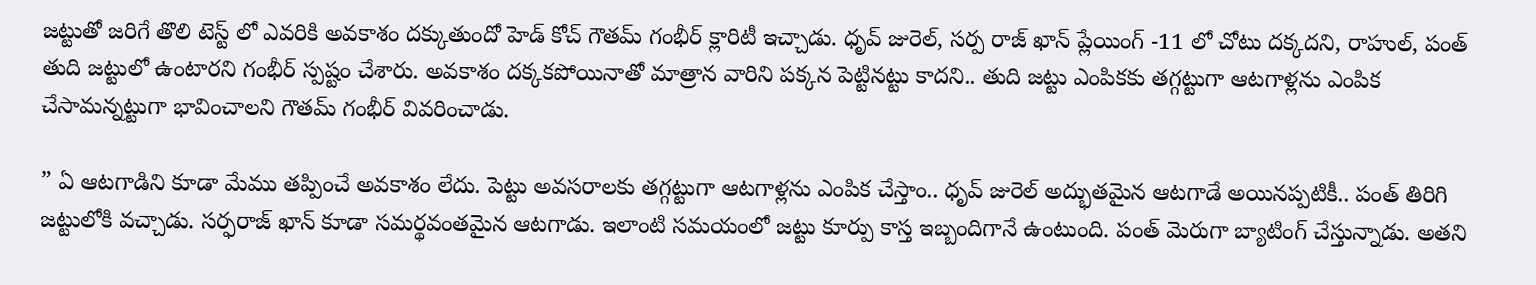జట్టుతో జరిగే తొలి టెస్ట్ లో ఎవరికి అవకాశం దక్కుతుందో హెడ్ కోచ్ గౌతమ్ గంభీర్ క్లారిటీ ఇచ్చాడు. ధృవ్ జురెల్, సర్ప రాజ్ ఖాన్ ప్లేయింగ్ -11 లో చోటు దక్కదని, రాహుల్, పంత్ తుది జట్టులో ఉంటారని గంభీర్ స్పష్టం చేశారు. అవకాశం దక్కకపోయినాతో మాత్రాన వారిని పక్కన పెట్టినట్టు కాదని.. తుది జట్టు ఎంపికకు తగ్గట్టుగా ఆటగాళ్లను ఎంపిక చేసామన్నట్టుగా భావించాలని గౌతమ్ గంభీర్ వివరించాడు.

” ఏ ఆటగాడిని కూడా మేము తప్పించే అవకాశం లేదు. పెట్టు అవసరాలకు తగ్గట్టుగా ఆటగాళ్లను ఎంపిక చేస్తాం.. ధృవ్ జురెల్ అద్భుతమైన ఆటగాడే అయినప్పటికీ.. పంత్ తిరిగి జట్టులోకి వచ్చాడు. సర్ఫరాజ్ ఖాన్ కూడా సమర్థవంతమైన ఆటగాడు. ఇలాంటి సమయంలో జట్టు కూర్పు కాస్త ఇబ్బందిగానే ఉంటుంది. పంత్ మెరుగా బ్యాటింగ్ చేస్తున్నాడు. అతని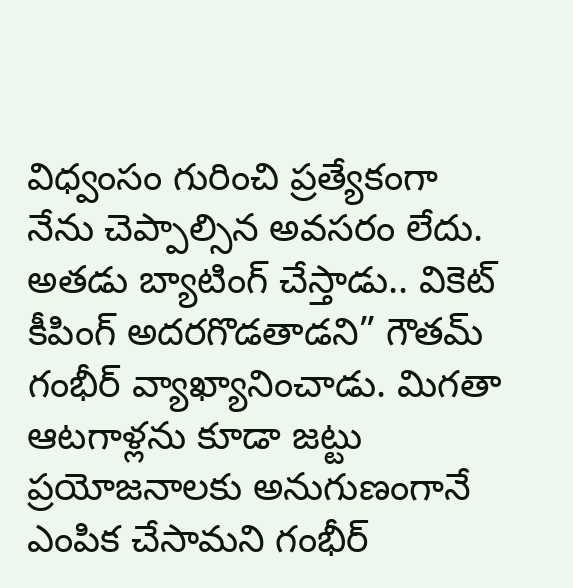విధ్వంసం గురించి ప్రత్యేకంగా నేను చెప్పాల్సిన అవసరం లేదు. అతడు బ్యాటింగ్ చేస్తాడు.. వికెట్ కీపింగ్ అదరగొడతాడని” గౌతమ్ గంభీర్ వ్యాఖ్యానించాడు. మిగతా ఆటగాళ్లను కూడా జట్టు ప్రయోజనాలకు అనుగుణంగానే ఎంపిక చేసామని గంభీర్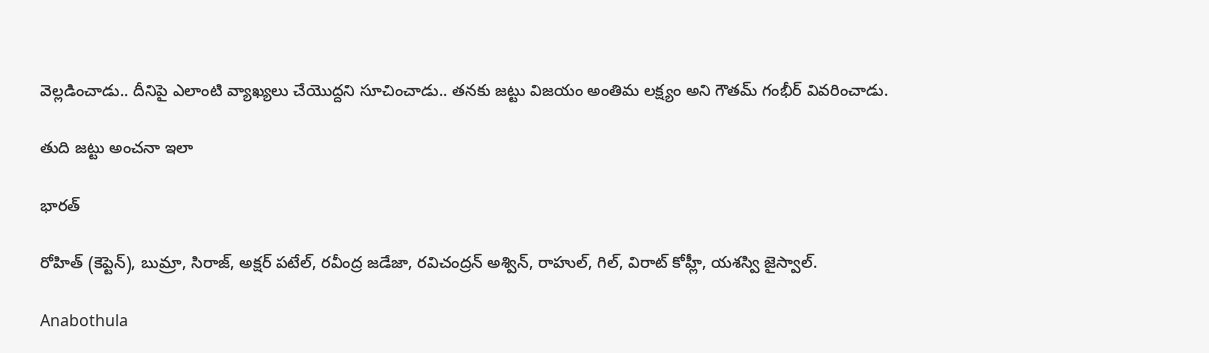వెల్లడించాడు.. దీనిపై ఎలాంటి వ్యాఖ్యలు చేయొద్దని సూచించాడు.. తనకు జట్టు విజయం అంతిమ లక్ష్యం అని గౌతమ్ గంభీర్ వివరించాడు.

తుది జట్టు అంచనా ఇలా

భారత్

రోహిత్ (కెప్టెన్), బుమ్రా, సిరాజ్, అక్షర్ పటేల్, రవీంద్ర జడేజా, రవిచంద్రన్ అశ్విన్, రాహుల్, గిల్, విరాట్ కోహ్లీ, యశస్వి జైస్వాల్.

Anabothula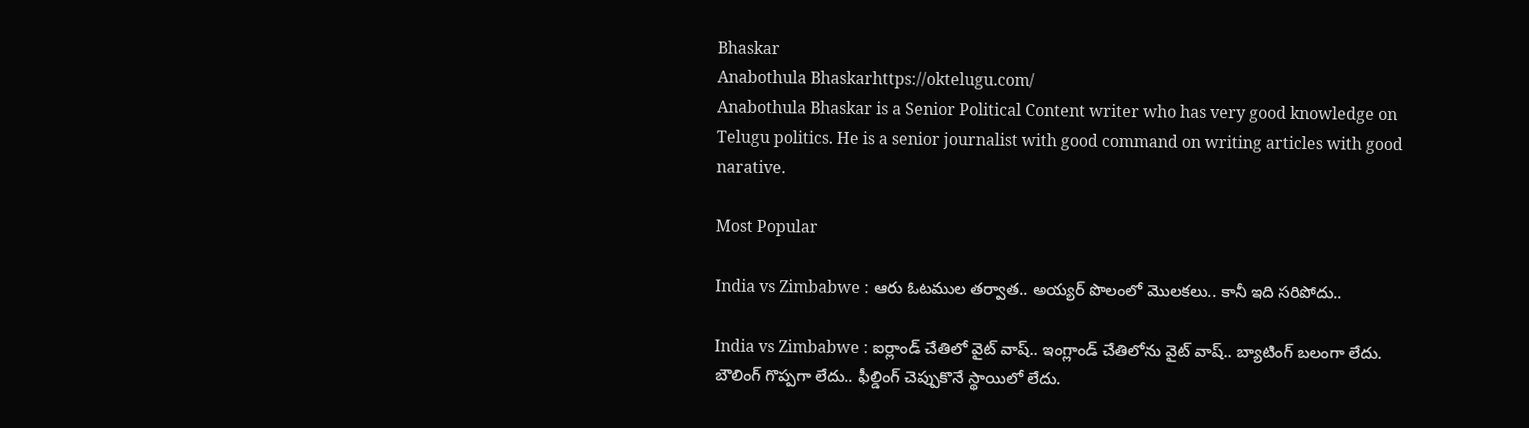Bhaskar
Anabothula Bhaskarhttps://oktelugu.com/
Anabothula Bhaskar is a Senior Political Content writer who has very good knowledge on Telugu politics. He is a senior journalist with good command on writing articles with good narative.

Most Popular

India vs Zimbabwe : ఆరు ఓటముల తర్వాత.. అయ్యర్ పొలంలో మొలకలు.. కానీ ఇది సరిపోదు..

India vs Zimbabwe : ఐర్లాండ్ చేతిలో వైట్ వాష్.. ఇంగ్లాండ్ చేతిలోను వైట్ వాష్.. బ్యాటింగ్ బలంగా లేదు. బౌలింగ్ గొప్పగా లేదు.. ఫీల్డింగ్ చెప్పుకొనే స్థాయిలో లేదు.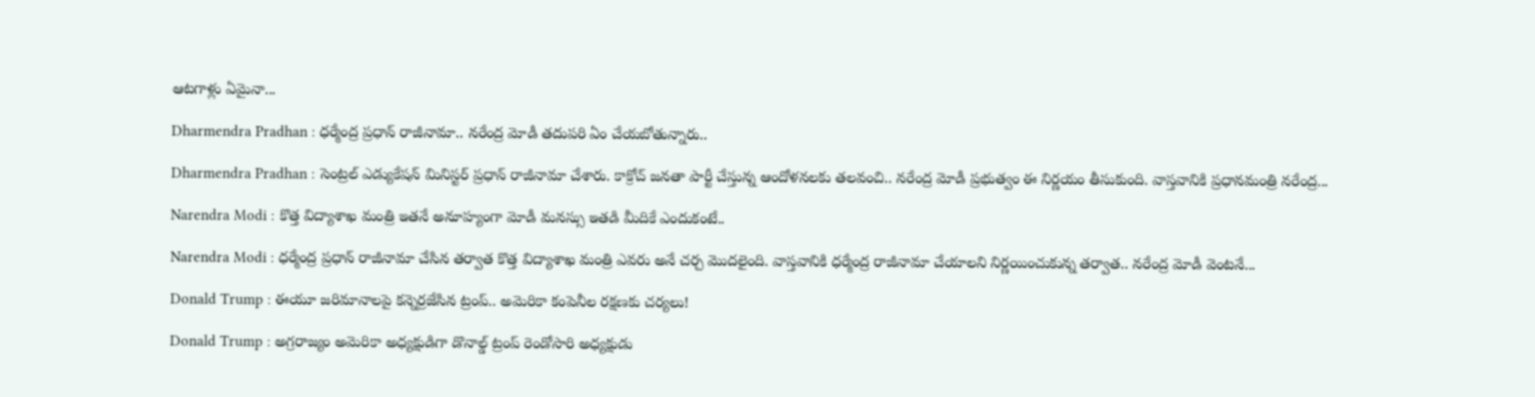ఆటగాళ్లు ఏమైనా...

Dharmendra Pradhan : ధర్మేంద్ర ప్రధాన్ రాజీనామా.. నరేంద్ర మోడీ తదుపరి ఏం చేయబోతున్నారు..

Dharmendra Pradhan : సెంట్రల్ ఎడ్యుకేషన్ మినిస్టర్ ప్రధాన్ రాజీనామా చేశారు. కాక్రోచ్ జనతా పార్టీ చేస్తున్న ఆందోళనలకు తలవంచి.. నరేంద్ర మోడీ ప్రభుత్వం ఈ నిర్ణయం తీసుకుంది. వాస్తవానికి ప్రధానమంత్రి నరేంద్ర...

Narendra Modi : కొత్త విద్యాశాఖ మంత్రి ఇతనే అనూహ్యంగా మోడీ మనస్సు ఇతడి మీదికే ఎందుకంటే..

Narendra Modi : ధర్మేంద్ర ప్రధాన్ రాజీనామా చేసిన తర్వాత కొత్త విద్యాశాఖ మంత్రి ఎవరు అనే చర్చ మొదలైంది. వాస్తవానికి ధర్మేంద్ర రాజీనామా చేయాలని నిర్ణయించుకున్న తర్వాత.. నరేంద్ర మోడీ వెంటనే...

Donald Trump : ఈయూ జరిమానాలపై కన్నెర్రజేసిన ట్రంప్‌.. అమెరికా కంపెనీల రక్షణకు చర్యలు!

Donald Trump : అగ్రరాజ్యం అమెరికా అధ్యక్షుడిగా డొనాల్డ్‌ ట్రంప్‌ రెండోసారి అధ్యక్షుడు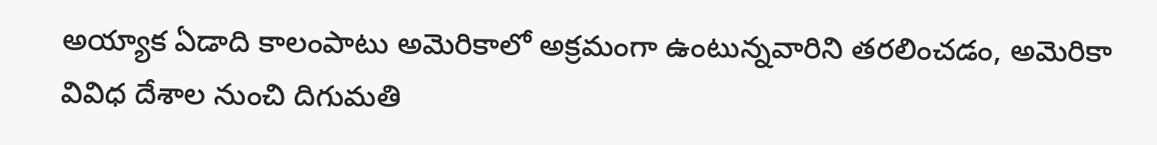అయ్యాక ఏడాది కాలంపాటు అమెరికాలో అక్రమంగా ఉంటున్నవారిని తరలించడం, అమెరికా వివిధ దేశాల నుంచి దిగుమతి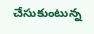చేసుకుంటున్న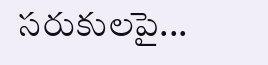సరుకులపై...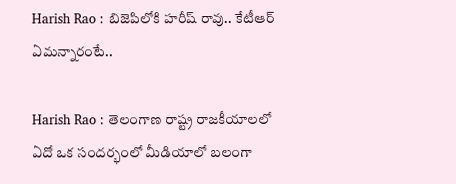Harish Rao : బిజెపిలోకి హరీష్ రావు.. కేటీఆర్ ఏమన్నారంటే..

Harish Rao : తెలంగాణ రాష్ట్ర రాజకీయాలలో ఏదో ఒక సందర్భంలో మీడియాలో బలంగా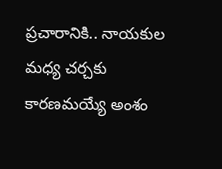ప్రచారానికి.. నాయకుల మధ్య చర్చకు కారణమయ్యే అంశం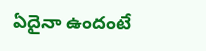ఏదైనా ఉందంటే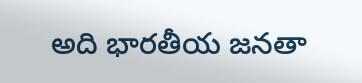అది భారతీయ జనతా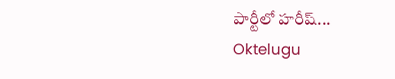పార్టీలో హరీష్...
Oktelugu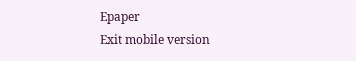Epaper
Exit mobile version